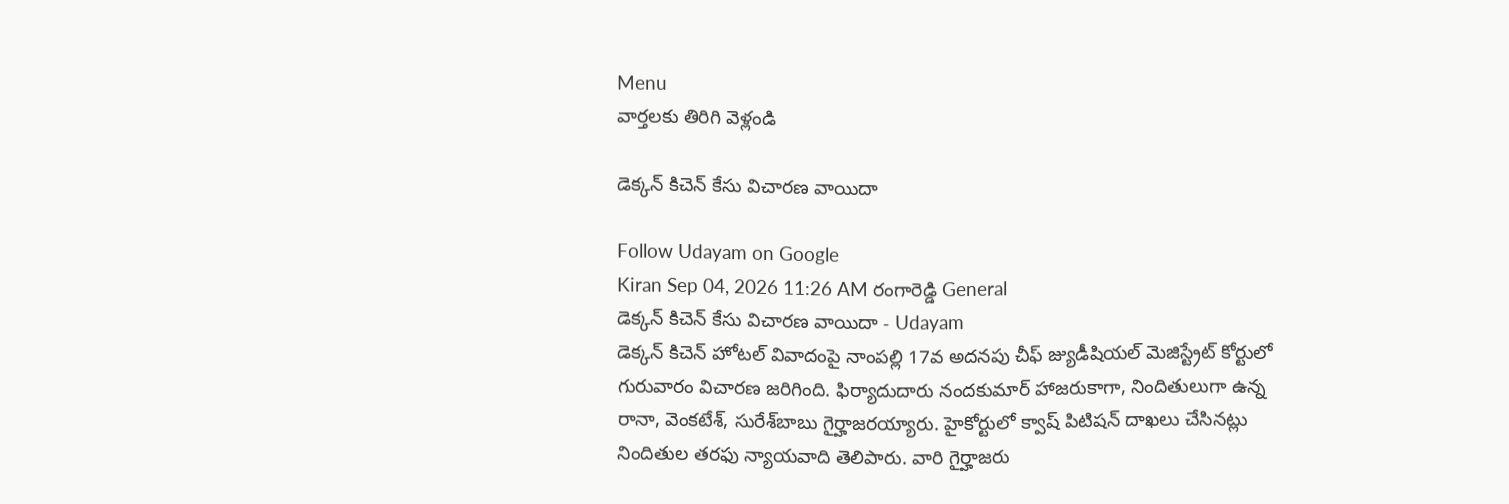Menu
వార్తలకు తిరిగి వెళ్లండి

డెక్కన్‌ కిచెన్‌ కేసు విచారణ వాయిదా

Follow Udayam on Google
Kiran Sep 04, 2026 11:26 AM రంగారెడ్డి General
డెక్కన్‌ కిచెన్‌ కేసు విచారణ వాయిదా - Udayam
డెక్కన్‌ కిచెన్‌ హోటల్‌ వివాదంపై నాంపల్లి 17వ అదనపు చీఫ్‌ జ్యుడీషియల్‌ మెజిస్ట్రేట్‌ కోర్టులో గురువారం విచారణ జరిగింది. ఫిర్యాదుదారు నందకుమార్‌ హాజరుకాగా, నిందితులుగా ఉన్న రానా, వెంకటేశ్‌, సురేశ్‌బాబు గైర్హాజరయ్యారు. హైకోర్టులో క్వాష్‌ పిటిషన్‌ దాఖలు చేసినట్లు నిందితుల తరఫు న్యాయవాది తెలిపారు. వారి గైర్హాజరు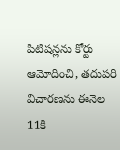పిటిషన్లను కోర్టు ఆమోదించి, తదుపరి విచారణను ఈనెల 11కి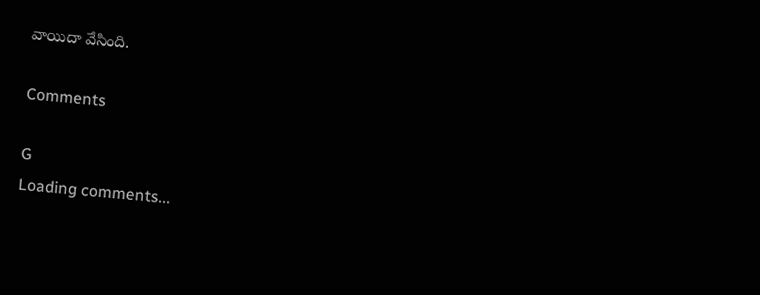వాయిదా వేసింది.

Comments

G
Loading comments...